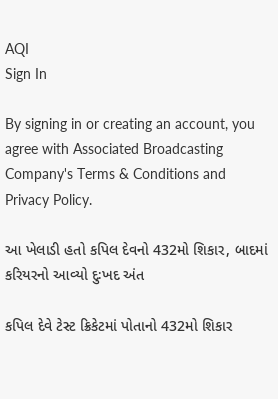AQI
Sign In

By signing in or creating an account, you agree with Associated Broadcasting Company's Terms & Conditions and Privacy Policy.

આ ખેલાડી હતો કપિલ દેવનો 432મો શિકાર, બાદમાં કરિયરનો આવ્યો દુઃખદ અંત

કપિલ દેવે ટેસ્ટ ક્રિકેટમાં પોતાનો 432મો શિકાર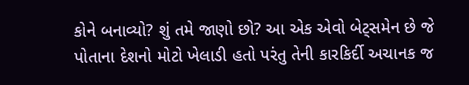કોને બનાવ્યો? શું તમે જાણો છો? આ એક એવો બેટ્સમેન છે જે પોતાના દેશનો મોટો ખેલાડી હતો પરંતુ તેની કારકિર્દી અચાનક જ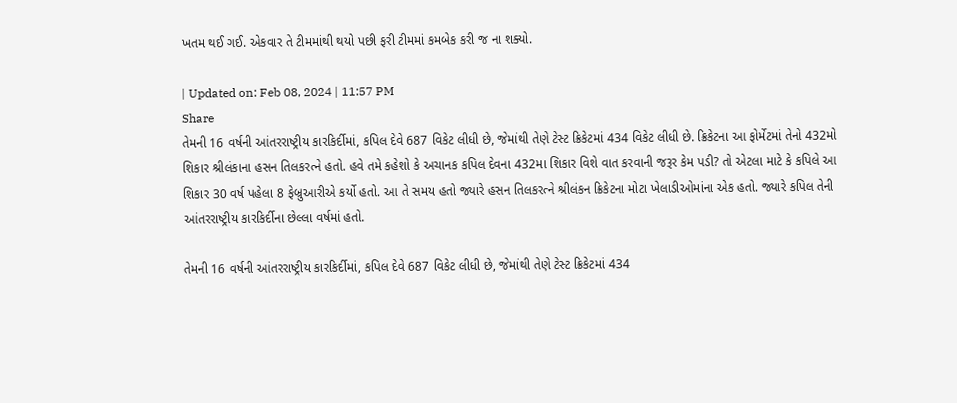ખતમ થઈ ગઈ. એકવાર તે ટીમમાંથી થયો પછી ફરી ટીમમાં કમબેક કરી જ ના શક્યો.

| Updated on: Feb 08, 2024 | 11:57 PM
Share
તેમની 16 વર્ષની આંતરરાષ્ટ્રીય કારકિર્દીમાં, કપિલ દેવે 687 વિકેટ લીધી છે, જેમાંથી તેણે ટેસ્ટ ક્રિકેટમાં 434 વિકેટ લીધી છે. ક્રિકેટના આ ફોર્મેટમાં તેનો 432મો શિકાર શ્રીલંકાના હસન તિલકરત્ને હતો. હવે તમે કહેશો કે અચાનક કપિલ દેવના 432મા શિકાર વિશે વાત કરવાની જરૂર કેમ પડી? તો એટલા માટે કે કપિલે આ શિકાર 30 વર્ષ પહેલા 8 ફેબ્રુઆરીએ કર્યો હતો. આ તે સમય હતો જ્યારે હસન તિલકરત્ને શ્રીલંકન ક્રિકેટના મોટા ખેલાડીઓમાંના એક હતો. જ્યારે કપિલ તેની આંતરરાષ્ટ્રીય કારકિર્દીના છેલ્લા વર્ષમાં હતો.

તેમની 16 વર્ષની આંતરરાષ્ટ્રીય કારકિર્દીમાં, કપિલ દેવે 687 વિકેટ લીધી છે, જેમાંથી તેણે ટેસ્ટ ક્રિકેટમાં 434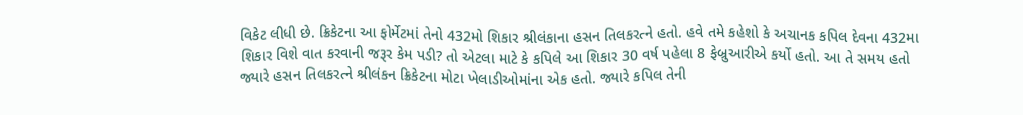વિકેટ લીધી છે. ક્રિકેટના આ ફોર્મેટમાં તેનો 432મો શિકાર શ્રીલંકાના હસન તિલકરત્ને હતો. હવે તમે કહેશો કે અચાનક કપિલ દેવના 432મા શિકાર વિશે વાત કરવાની જરૂર કેમ પડી? તો એટલા માટે કે કપિલે આ શિકાર 30 વર્ષ પહેલા 8 ફેબ્રુઆરીએ કર્યો હતો. આ તે સમય હતો જ્યારે હસન તિલકરત્ને શ્રીલંકન ક્રિકેટના મોટા ખેલાડીઓમાંના એક હતો. જ્યારે કપિલ તેની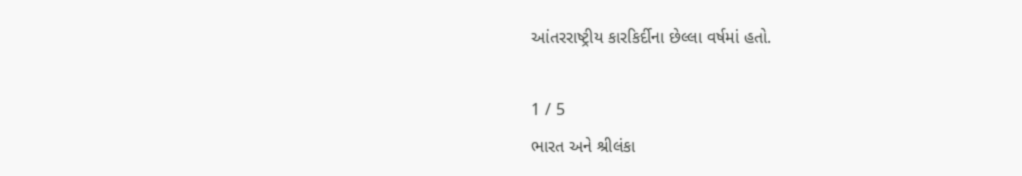આંતરરાષ્ટ્રીય કારકિર્દીના છેલ્લા વર્ષમાં હતો.

1 / 5
ભારત અને શ્રીલંકા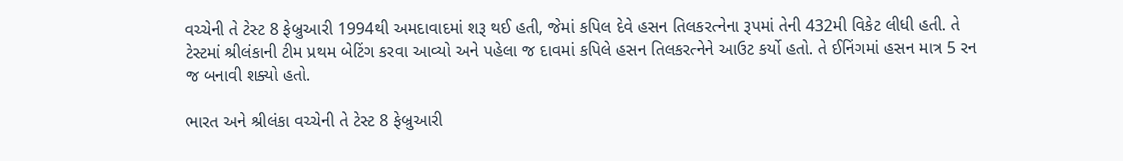વચ્ચેની તે ટેસ્ટ 8 ફેબ્રુઆરી 1994થી અમદાવાદમાં શરૂ થઈ હતી, જેમાં કપિલ દેવે હસન તિલકરત્નેના રૂપમાં તેની 432મી વિકેટ લીધી હતી. તે ટેસ્ટમાં શ્રીલંકાની ટીમ પ્રથમ બેટિંગ કરવા આવ્યો અને પહેલા જ દાવમાં કપિલે હસન તિલકરત્નેને આઉટ કર્યો હતો. તે ઈનિંગમાં હસન માત્ર 5 રન જ બનાવી શક્યો હતો.

ભારત અને શ્રીલંકા વચ્ચેની તે ટેસ્ટ 8 ફેબ્રુઆરી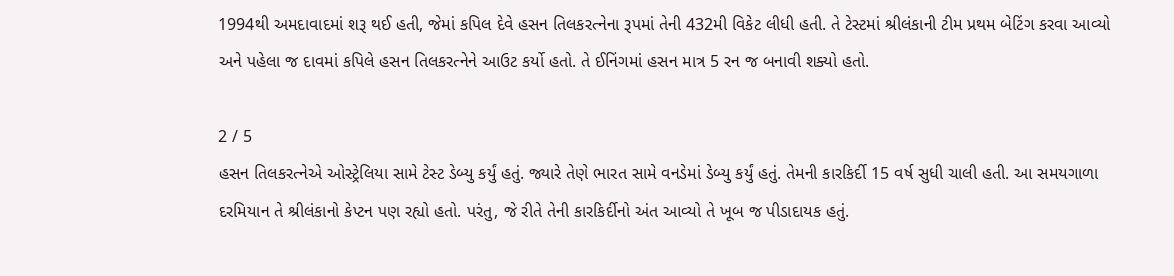1994થી અમદાવાદમાં શરૂ થઈ હતી, જેમાં કપિલ દેવે હસન તિલકરત્નેના રૂપમાં તેની 432મી વિકેટ લીધી હતી. તે ટેસ્ટમાં શ્રીલંકાની ટીમ પ્રથમ બેટિંગ કરવા આવ્યો અને પહેલા જ દાવમાં કપિલે હસન તિલકરત્નેને આઉટ કર્યો હતો. તે ઈનિંગમાં હસન માત્ર 5 રન જ બનાવી શક્યો હતો.

2 / 5
હસન તિલકરત્નેએ ઓસ્ટ્રેલિયા સામે ટેસ્ટ ડેબ્યુ કર્યું હતું. જ્યારે તેણે ભારત સામે વનડેમાં ડેબ્યુ કર્યું હતું. તેમની કારકિર્દી 15 વર્ષ સુધી ચાલી હતી. આ સમયગાળા દરમિયાન તે શ્રીલંકાનો કેપ્ટન પણ રહ્યો હતો. પરંતુ, જે રીતે તેની કારકિર્દીનો અંત આવ્યો તે ખૂબ જ પીડાદાયક હતું.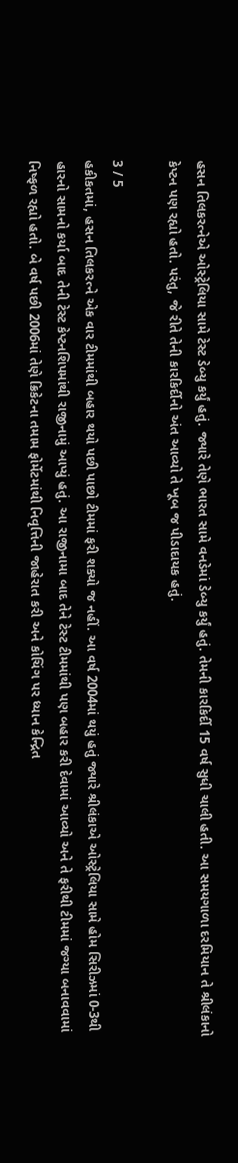હસન તિલકરત્નેએ ઓસ્ટ્રેલિયા સામે ટેસ્ટ ડેબ્યુ કર્યું હતું. જ્યારે તેણે ભારત સામે વનડેમાં ડેબ્યુ કર્યું હતું. તેમની કારકિર્દી 15 વર્ષ સુધી ચાલી હતી. આ સમયગાળા દરમિયાન તે શ્રીલંકાનો કેપ્ટન પણ રહ્યો હતો. પરંતુ, જે રીતે તેની કારકિર્દીનો અંત આવ્યો તે ખૂબ જ પીડાદાયક હતું.

3 / 5
હકીકતમાં, હસન તિલકરત્ને એક વાર ટીમમાંથી બહાર થયો પછી પાછો ટીમમાં ફરી શક્યો જ નહીં. આ વર્ષ 2004માં થયું હતું જ્યારે શ્રીલંકાએ ઓસ્ટ્રેલિયા સામે હોમ સિરીઝમાં 0-3થી હારનો સામનો કર્યા બાદ તેની ટેસ્ટ કેપ્ટનશિપમાંથી રાજીનામું આપ્યું હતું. આ રાજીનામા બાદ તેને ટેસ્ટ ટીમમાંથી પણ બહાર કરી દેવામાં આવ્યો અને તે ફરીથી ટીમમાં જગ્યા બનાવવામાં નિષ્ફળ રહ્યો હતો. બે વર્ષ પછી 2006માં તેણે ક્રિકેટના તમામ ફોર્મેટમાંથી નિવૃત્તિની જાહેરાત કરી અને કોચિંગ પર ધ્યાન કેન્દ્રિત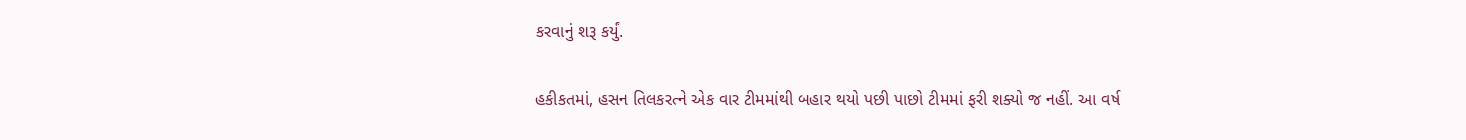કરવાનું શરૂ કર્યું.

હકીકતમાં, હસન તિલકરત્ને એક વાર ટીમમાંથી બહાર થયો પછી પાછો ટીમમાં ફરી શક્યો જ નહીં. આ વર્ષ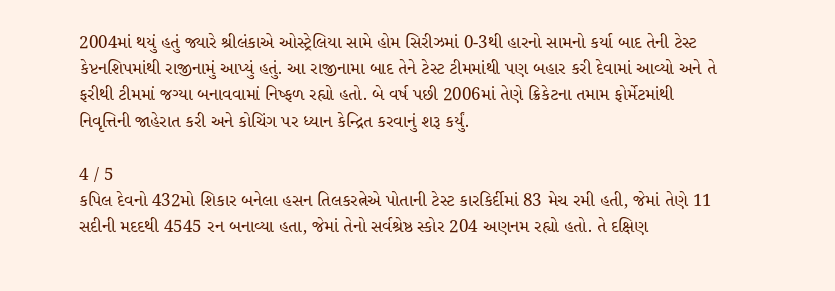2004માં થયું હતું જ્યારે શ્રીલંકાએ ઓસ્ટ્રેલિયા સામે હોમ સિરીઝમાં 0-3થી હારનો સામનો કર્યા બાદ તેની ટેસ્ટ કેપ્ટનશિપમાંથી રાજીનામું આપ્યું હતું. આ રાજીનામા બાદ તેને ટેસ્ટ ટીમમાંથી પણ બહાર કરી દેવામાં આવ્યો અને તે ફરીથી ટીમમાં જગ્યા બનાવવામાં નિષ્ફળ રહ્યો હતો. બે વર્ષ પછી 2006માં તેણે ક્રિકેટના તમામ ફોર્મેટમાંથી નિવૃત્તિની જાહેરાત કરી અને કોચિંગ પર ધ્યાન કેન્દ્રિત કરવાનું શરૂ કર્યું.

4 / 5
કપિલ દેવનો 432મો શિકાર બનેલા હસન તિલકરત્નેએ પોતાની ટેસ્ટ કારકિર્દીમાં 83 મેચ રમી હતી, જેમાં તેણે 11 સદીની મદદથી 4545 રન બનાવ્યા હતા, જેમાં તેનો સર્વશ્રેષ્ઠ સ્કોર 204 અણનમ રહ્યો હતો. તે દક્ષિણ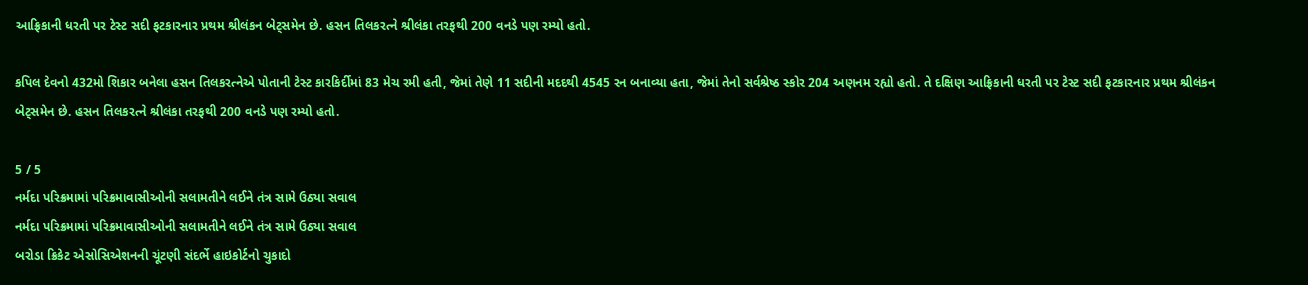આફ્રિકાની ધરતી પર ટેસ્ટ સદી ફટકારનાર પ્રથમ શ્રીલંકન બેટ્સમેન છે. હસન તિલકરત્ને શ્રીલંકા તરફથી 200 વનડે પણ રમ્યો હતો.

કપિલ દેવનો 432મો શિકાર બનેલા હસન તિલકરત્નેએ પોતાની ટેસ્ટ કારકિર્દીમાં 83 મેચ રમી હતી, જેમાં તેણે 11 સદીની મદદથી 4545 રન બનાવ્યા હતા, જેમાં તેનો સર્વશ્રેષ્ઠ સ્કોર 204 અણનમ રહ્યો હતો. તે દક્ષિણ આફ્રિકાની ધરતી પર ટેસ્ટ સદી ફટકારનાર પ્રથમ શ્રીલંકન બેટ્સમેન છે. હસન તિલકરત્ને શ્રીલંકા તરફથી 200 વનડે પણ રમ્યો હતો.

5 / 5
નર્મદા પરિક્રમામાં પરિક્રમાવાસીઓની સલામતીને લઈને તંત્ર સામે ઉઠ્યા સવાલ
નર્મદા પરિક્રમામાં પરિક્રમાવાસીઓની સલામતીને લઈને તંત્ર સામે ઉઠ્યા સવાલ
બરોડા ક્રિકેટ એસોસિએશનની ચૂંટણી સંદર્ભે હાઇકોર્ટનો ચુકાદો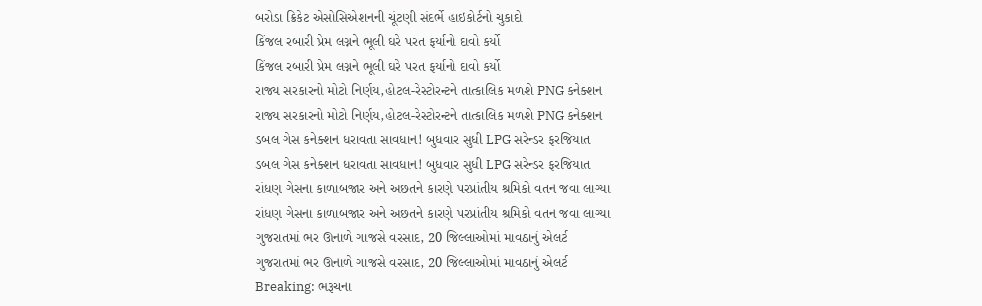બરોડા ક્રિકેટ એસોસિએશનની ચૂંટણી સંદર્ભે હાઇકોર્ટનો ચુકાદો
કિંજલ રબારી પ્રેમ લગ્નને ભૂલી ઘરે પરત ફર્યાનો દાવો કર્યો
કિંજલ રબારી પ્રેમ લગ્નને ભૂલી ઘરે પરત ફર્યાનો દાવો કર્યો
રાજ્ય સરકારનો મોટો નિર્ણય,હોટલ-રેસ્ટોરન્ટને તાત્કાલિક મળશે PNG કનેક્શન
રાજ્ય સરકારનો મોટો નિર્ણય,હોટલ-રેસ્ટોરન્ટને તાત્કાલિક મળશે PNG કનેક્શન
ડબલ ગેસ કનેક્શન ધરાવતા સાવધાન! બુધવાર સુધી LPG સરેન્ડર ફરજિયાત
ડબલ ગેસ કનેક્શન ધરાવતા સાવધાન! બુધવાર સુધી LPG સરેન્ડર ફરજિયાત
રાંધણ ગેસના કાળાબજાર અને અછતને કારણે પરપ્રાંતીય શ્રમિકો વતન જવા લાગ્યા
રાંધણ ગેસના કાળાબજાર અને અછતને કારણે પરપ્રાંતીય શ્રમિકો વતન જવા લાગ્યા
ગુજરાતમાં ભર ઊનાળે ગાજસે વરસાદ, 20 જિલ્લાઓમાં માવઠાનું એલર્ટ
ગુજરાતમાં ભર ઊનાળે ગાજસે વરસાદ, 20 જિલ્લાઓમાં માવઠાનું એલર્ટ
Breaking: ભરૂચના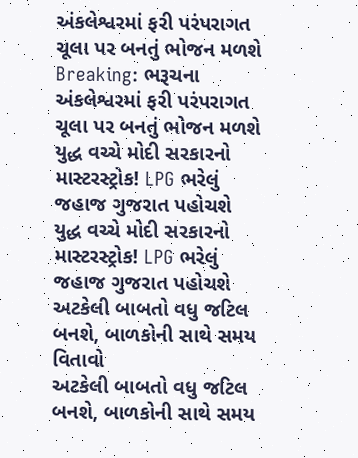અંકલેશ્વરમાં ફરી પરંપરાગત ચૂલા પર બનતું ભોજન મળશે
Breaking: ભરૂચના અંકલેશ્વરમાં ફરી પરંપરાગત ચૂલા પર બનતું ભોજન મળશે
યુદ્ધ વચ્ચે મોદી સરકારનો માસ્ટરસ્ટ્રોક! LPG ભરેલું જહાજ ગુજરાત પહોચશે
યુદ્ધ વચ્ચે મોદી સરકારનો માસ્ટરસ્ટ્રોક! LPG ભરેલું જહાજ ગુજરાત પહોચશે
અટકેલી બાબતો વધુ જટિલ બનશે, બાળકોની સાથે સમય વિતાવો
અટકેલી બાબતો વધુ જટિલ બનશે, બાળકોની સાથે સમય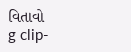વિતાવો
g clip-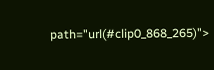path="url(#clip0_868_265)">